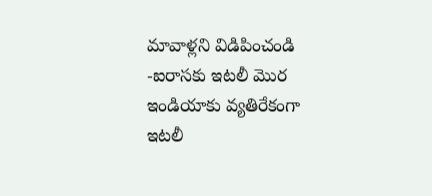మావాళ్లని విడిపించండి -ఐరాసకు ఇటలీ మొర
ఇండియాకు వ్యతిరేకంగా ఇటలీ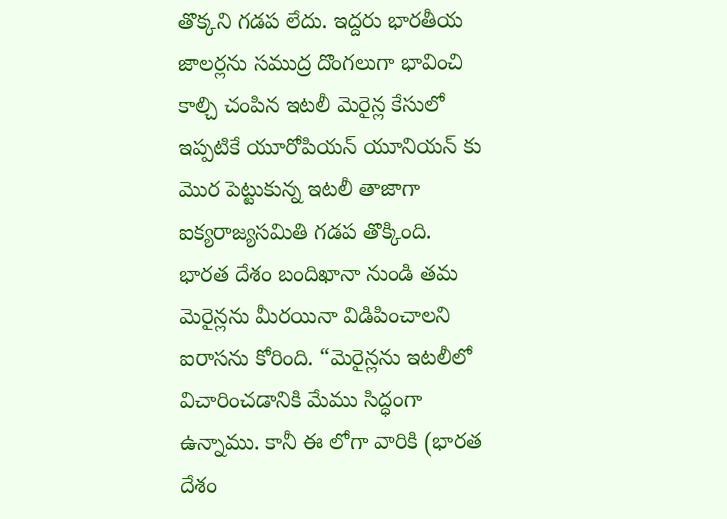తొక్కని గడప లేదు. ఇద్దరు భారతీయ జాలర్లను సముద్ర దొంగలుగా భావించి కాల్చి చంపిన ఇటలీ మెరైన్ల కేసులో ఇప్పటికే యూరోపియన్ యూనియన్ కు మొర పెట్టుకున్న ఇటలీ తాజాగా ఐక్యరాజ్యసమితి గడప తొక్కింది. భారత దేశం బందిఖానా నుండి తమ మెరైన్లను మీరయినా విడిపించాలని ఐరాసను కోరింది. “మెరైన్లను ఇటలీలో విచారించడానికి మేము సిద్ధంగా ఉన్నాము. కానీ ఈ లోగా వారికి (భారత దేశం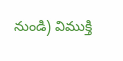నుండి) విముక్తి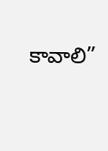కావాలి”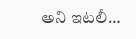అని ఇటలీ…